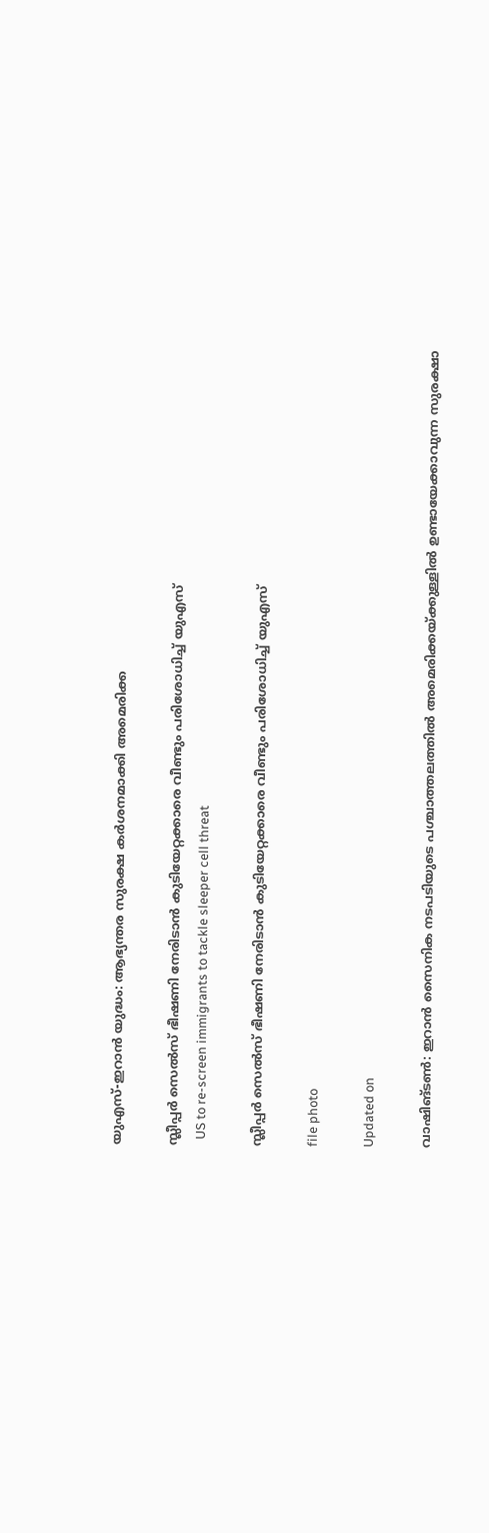യുഎസ്-ഇറാൻ യുദ്ധം: ആഭ്യന്തര സുരക്ഷ കർശനമാക്കി അമെരിക്ക

സ്ലീപ്പർ സെൽസ് ഭീഷണി നേരിടാൻ കുടിയേറ്റക്കാരെ വീണ്ടും പരിശോധിച്ച് യുഎസ്
  US to re-screen immigrants to tackle sleeper cell threat

സ്ലീപ്പർ സെൽസ് ഭീഷണി നേരിടാൻ കുടിയേറ്റക്കാരെ വീണ്ടും പരിശോധിച്ച് യുഎസ്

file photo

Updated on

വാഷിങ്ടൺ: ഇറാൻ സൈനിക നടപടിയുടെ പശ്ചാത്തലത്തിൽ അമെരിക്കയ്ക്കുള്ളിൽ ഉണ്ടായേക്കാവുന്ന സുരക്ഷാ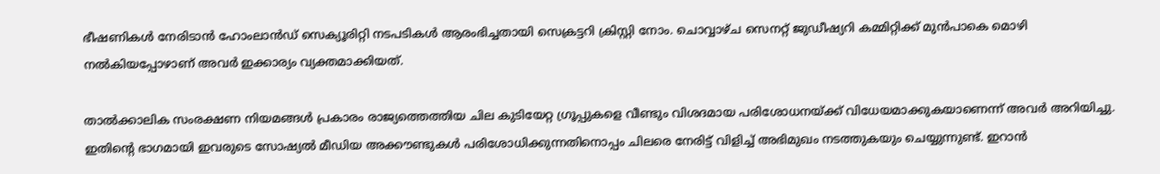ഭീഷണികൾ നേരിടാൻ ഹോംലാൻഡ് സെക്യൂരിറ്റി നടപടികൾ ആരംഭിച്ചതായി സെക്രട്ടറി ക്രിസ്റ്റി നോം. ചൊവ്വാഴ്ച സെനറ്റ് ജുഡീഷ്യറി കമ്മിറ്റിക്ക് മുൻപാകെ മൊഴി നൽകിയപ്പോഴാണ് അവർ ഇക്കാര്യം വ്യക്തമാക്കിയത്.

താൽക്കാലിക സംരക്ഷണ നിയമങ്ങൾ പ്രകാരം രാജ്യത്തെത്തിയ ചില കുടിയേറ്റ ഗ്രൂപ്പുകളെ വീണ്ടും വിശദമായ പരിശോധനയ്ക്ക് വിധേയമാക്കുകയാണെന്ന് അവർ അറിയിച്ചു. ഇതിന്‍റെ ഭാഗമായി ഇവരുടെ സോഷ്യൽ മീഡിയ അക്കൗണ്ടുകൾ പരിശോധിക്കുന്നതിനൊപ്പം ചിലരെ നേരിട്ട് വിളിച്ച് അഭിമുഖം നടത്തുകയും ചെയ്യുന്നുണ്ട്. ഇറാൻ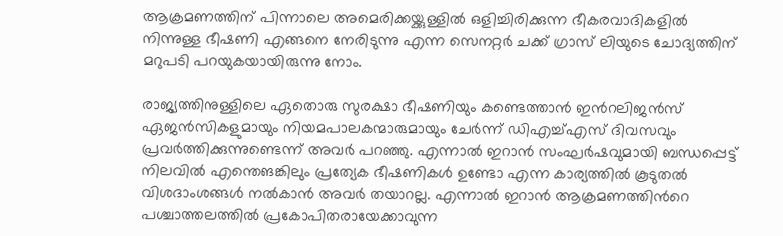ആക്രമണത്തിന് പിന്നാലെ അമെരിക്കയ്ക്കുള്ളിൽ ഒളിച്ചിരിക്കുന്ന ഭീകരവാദികളിൽ നിന്നുള്ള ഭീഷണി എങ്ങനെ നേരിടുന്നു എന്ന സെനറ്റർ ചക്ക് ഗ്രാസ് ലിയുടെ ചോദ്യത്തിന് മറുപടി പറയുകയായിരുന്നു നോം.

രാജ്യത്തിനുള്ളിലെ ഏതൊരു സുരക്ഷാ ഭീഷണിയും കണ്ടെത്താൻ ഇന്‍റലിജൻസ് ഏജൻസികളുമായും നിയമപാലകന്മാരുമായും ചേർന്ന് ഡിഎച്ച്എസ് ദിവസവും പ്രവർത്തിക്കുന്നുണ്ടെന്ന് അവർ പറഞ്ഞു. എന്നാൽ ഇറാൻ സംഘർഷവുമായി ബന്ധപ്പെട്ട് നിലവിൽ എന്തെങങ്കിലും പ്രത്യേക ഭീഷണികൾ ഉണ്ടോ എന്ന കാര്യത്തിൽ കൂടുതൽ വിശദാംശങ്ങൾ നൽകാൻ അവർ തയാറല്ല. എന്നാൽ ഇറാൻ ആക്രമണത്തിന്‍റെ പശ്ചാത്തലത്തിൽ പ്രകോപിതരായേക്കാവുന്ന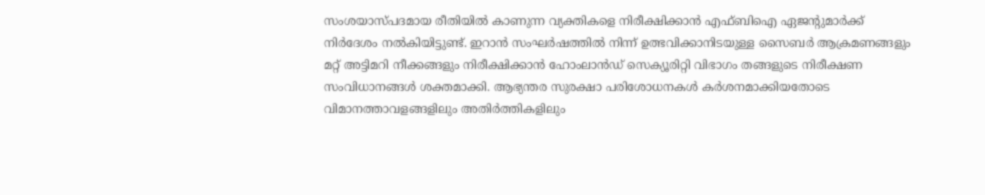സംശയാസ്പദമായ രീതിയിൽ കാണുന്ന വ്യക്തികളെ നിരീക്ഷിക്കാൻ എഫ്ബിഐ ഏജന്‍റുമാർക്ക് നിർദേശം നൽകിയിട്ടുണ്ട്. ഇറാൻ സംഘർഷത്തിൽ നിന്ന് ഉത്ഭവിക്കാനിടയുള്ള സൈബർ ആക്രമണങ്ങളും മറ്റ് അട്ടിമറി നീക്കങ്ങളും നിരീക്ഷിക്കാൻ ഹോംലാൻഡ് സെക്യൂരിറ്റി വിഭാഗം തങ്ങളുടെ നിരീക്ഷണ സംവിധാനങ്ങൾ ശക്തമാക്കി. ആഭ്യന്തര സുരക്ഷാ പരിശോധനകൾ കർശനമാക്കിയതോടെ വിമാനത്താവളങ്ങളിലും അതിർത്തികളിലും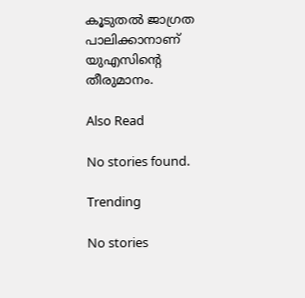കൂടുതൽ ജാഗ്രത പാലിക്കാനാണ് യുഎസിന്‍റെ തീരുമാനം.

Also Read

No stories found.

Trending

No stories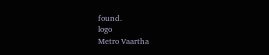found.
logo
Metro Vaartha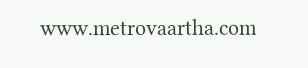www.metrovaartha.com